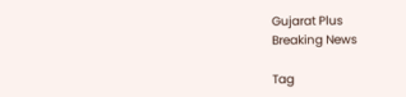Gujarat Plus
Breaking News

Tag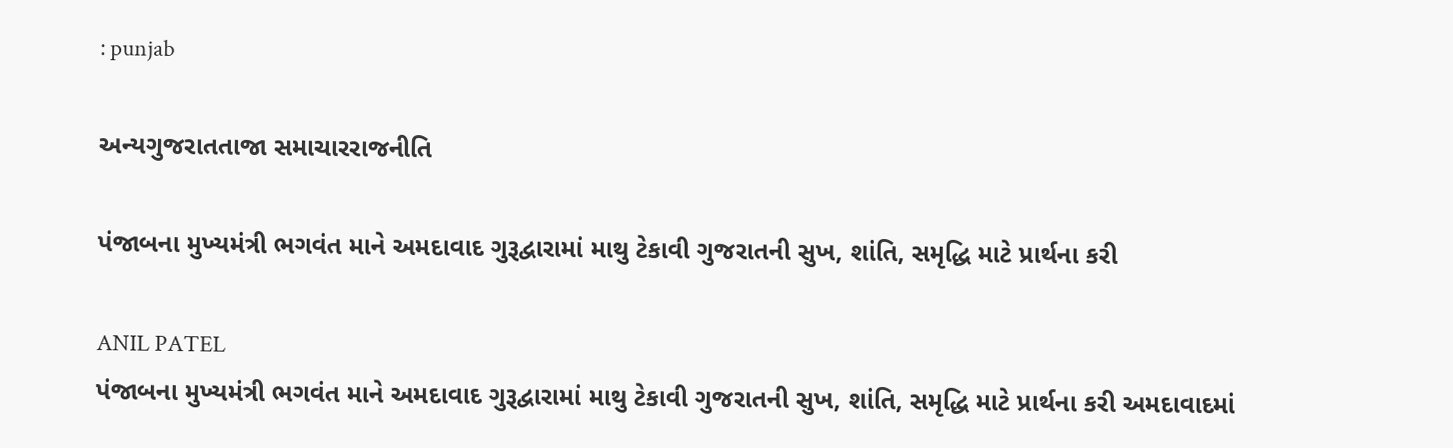: punjab

અન્યગુજરાતતાજા સમાચારરાજનીતિ

પંજાબના મુખ્યમંત્રી ભગવંત માને અમદાવાદ ગુરૂદ્વારામાં માથુ ટેકાવી ગુજરાતની સુખ, શાંતિ, સમૃદ્ધિ માટે પ્રાર્થના કરી

ANIL PATEL
પંજાબના મુખ્યમંત્રી ભગવંત માને અમદાવાદ ગુરૂદ્વારામાં માથુ ટેકાવી ગુજરાતની સુખ, શાંતિ, સમૃદ્ધિ માટે પ્રાર્થના કરી અમદાવાદમાં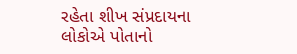રહેતા શીખ સંપ્રદાયના લોકોએ પોતાનો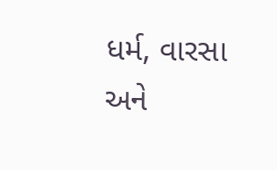ધર્મ, વારસા અને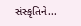સંસ્કૃતિને...